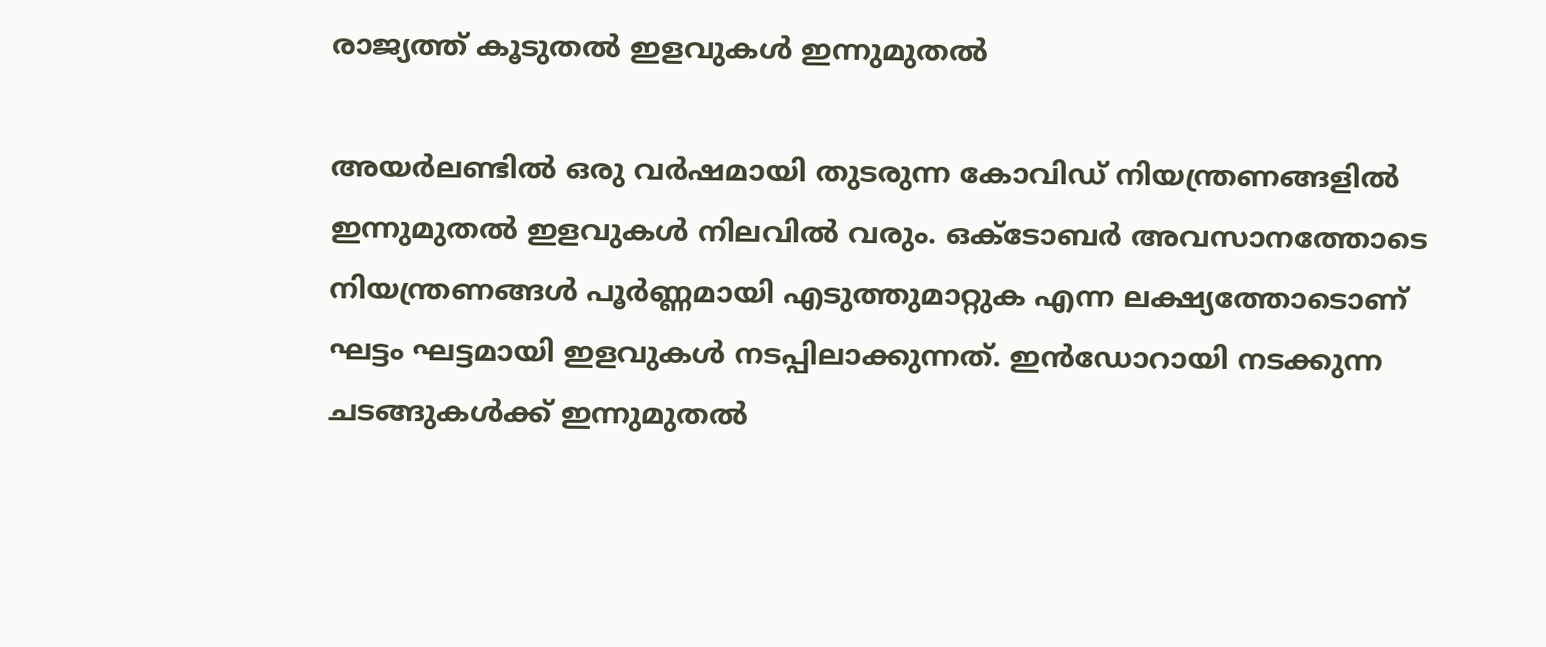രാജ്യത്ത് കൂടുതല്‍ ഇളവുകള്‍ ഇന്നുമുതല്‍

അയര്‍ലണ്ടില്‍ ഒരു വര്‍ഷമായി തുടരുന്ന കോവിഡ് നിയന്ത്രണങ്ങളില്‍ ഇന്നുമുതല്‍ ഇളവുകള്‍ നിലവില്‍ വരും. ഒക്ടോബര്‍ അവസാനത്തോടെ നിയന്ത്രണങ്ങള്‍ പൂര്‍ണ്ണമായി എടുത്തുമാറ്റുക എന്ന ലക്ഷ്യത്തോടൊണ് ഘട്ടം ഘട്ടമായി ഇളവുകള്‍ നടപ്പിലാക്കുന്നത്. ഇന്‍ഡോറായി നടക്കുന്ന ചടങ്ങുകള്‍ക്ക് ഇന്നുമുതല്‍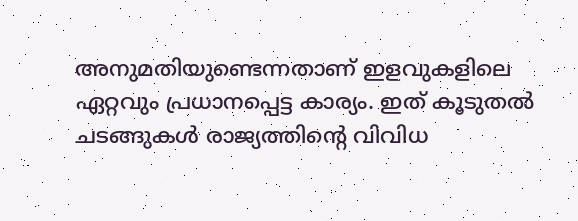അനുമതിയുണ്ടെന്നതാണ് ഇളവുകളിലെ ഏറ്റവും പ്രധാനപ്പെട്ട കാര്യം. ഇത് കൂടുതല്‍ ചടങ്ങുകള്‍ രാജ്യത്തിന്റെ വിവിധ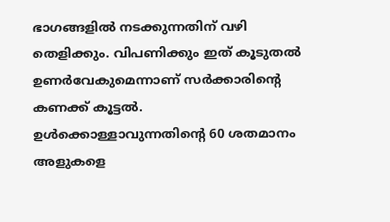ഭാഗങ്ങളില്‍ നടക്കുന്നതിന് വഴി തെളിക്കും. വിപണിക്കും ഇത് കൂടുതല്‍ ഉണര്‍വേകുമെന്നാണ് സര്‍ക്കാരിന്റെ കണക്ക് കൂട്ടല്‍. ഉള്‍ക്കൊള്ളാവുന്നതിന്റെ 60 ശതമാനം അളുകളെ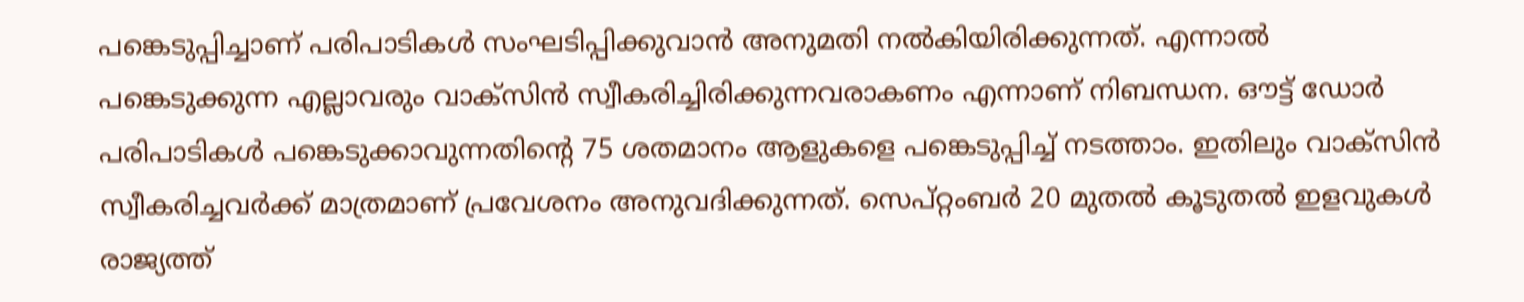പങ്കെടുപ്പിച്ചാണ് പരിപാടികള്‍ സംഘടിപ്പിക്കുവാന്‍ അനുമതി നല്‍കിയിരിക്കുന്നത്. എന്നാല്‍ പങ്കെടുക്കുന്ന എല്ലാവരും വാക്‌സിന്‍ സ്വീകരിച്ചിരിക്കുന്നവരാകണം എന്നാണ് നിബന്ധന. ഔട്ട് ഡോര്‍ പരിപാടികള്‍ പങ്കെടുക്കാവുന്നതിന്റെ 75 ശതമാനം ആളുകളെ പങ്കെടുപ്പിച്ച് നടത്താം. ഇതിലും വാക്‌സിന്‍ സ്വീകരിച്ചവര്‍ക്ക് മാത്രമാണ് പ്രവേശനം അനുവദിക്കുന്നത്. സെപ്റ്റംബര്‍ 20 മുതല്‍ കൂടുതല്‍ ഇളവുകള്‍ രാജ്യത്ത്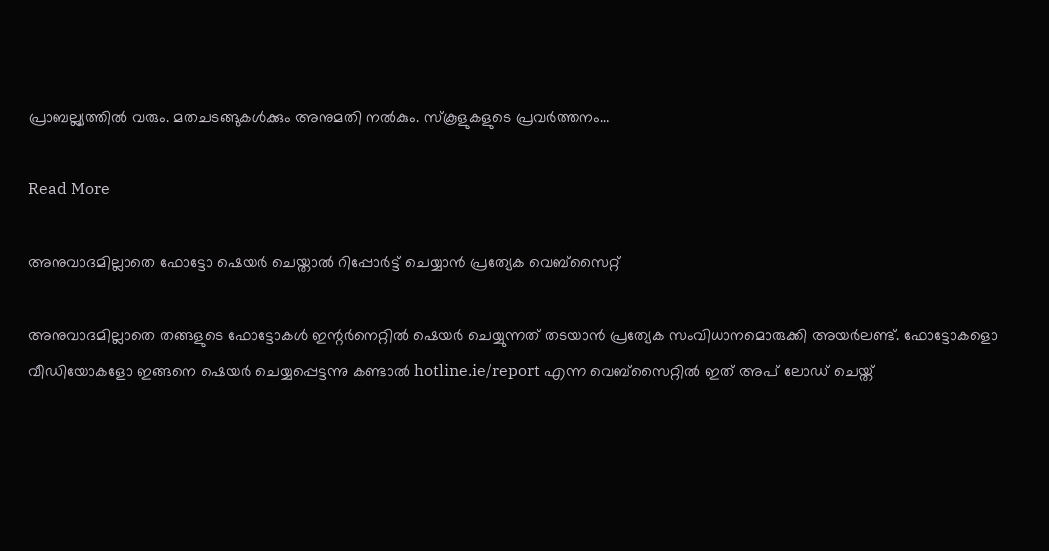പ്രാബല്ല്യത്തില്‍ വരും. മതചടങ്ങുകള്‍ക്കും അനുമതി നല്‍കും. സ്‌കൂളുകളുടെ പ്രവര്‍ത്തനം…

Read More

അനുവാദമില്ലാതെ ഫോട്ടോ ഷെയര്‍ ചെയ്താല്‍ റിപ്പോര്‍ട്ട് ചെയ്യാന്‍ പ്രത്യേക വെബ്‌സൈറ്റ്

അനുവാദമില്ലാതെ തങ്ങളുടെ ഫോട്ടോകള്‍ ഇന്റര്‍നെറ്റില്‍ ഷെയര്‍ ചെയ്യുന്നത് തടയാന്‍ പ്രത്യേക സംവിധാനമൊരുക്കി അയര്‍ലണ്ട്. ഫോട്ടോകളൊ വീഡിയോകളോ ഇങ്ങനെ ഷെയര്‍ ചെയ്യപ്പെട്ടന്നു കണ്ടാല്‍ hotline.ie/report എന്ന വെബ്‌സൈറ്റില്‍ ഇത് അപ് ലോഡ് ചെയ്ത്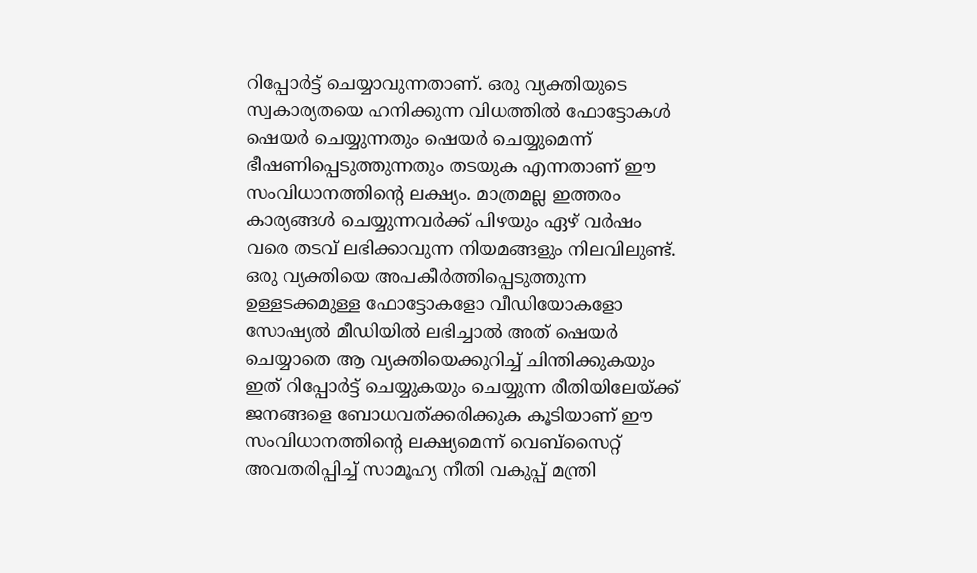റിപ്പോര്‍ട്ട് ചെയ്യാവുന്നതാണ്. ഒരു വ്യക്തിയുടെ സ്വകാര്യതയെ ഹനിക്കുന്ന വിധത്തില്‍ ഫോട്ടോകള്‍ ഷെയര്‍ ചെയ്യുന്നതും ഷെയര്‍ ചെയ്യുമെന്ന് ഭീഷണിപ്പെടുത്തുന്നതും തടയുക എന്നതാണ് ഈ സംവിധാനത്തിന്റെ ലക്ഷ്യം. മാത്രമല്ല ഇത്തരം കാര്യങ്ങള്‍ ചെയ്യുന്നവര്‍ക്ക് പിഴയും ഏഴ് വര്‍ഷം വരെ തടവ് ലഭിക്കാവുന്ന നിയമങ്ങളും നിലവിലുണ്ട്. ഒരു വ്യക്തിയെ അപകീര്‍ത്തിപ്പെടുത്തുന്ന ഉള്ളടക്കമുള്ള ഫോട്ടോകളോ വീഡിയോകളോ സോഷ്യല്‍ മീഡിയില്‍ ലഭിച്ചാല്‍ അത് ഷെയര്‍ ചെയ്യാതെ ആ വ്യക്തിയെക്കുറിച്ച് ചിന്തിക്കുകയും ഇത് റിപ്പോര്‍ട്ട് ചെയ്യുകയും ചെയ്യുന്ന രീതിയിലേയ്ക്ക് ജനങ്ങളെ ബോധവത്ക്കരിക്കുക കൂടിയാണ് ഈ സംവിധാനത്തിന്റെ ലക്ഷ്യമെന്ന് വെബ്‌സൈറ്റ് അവതരിപ്പിച്ച് സാമൂഹ്യ നീതി വകുപ്പ് മന്ത്രി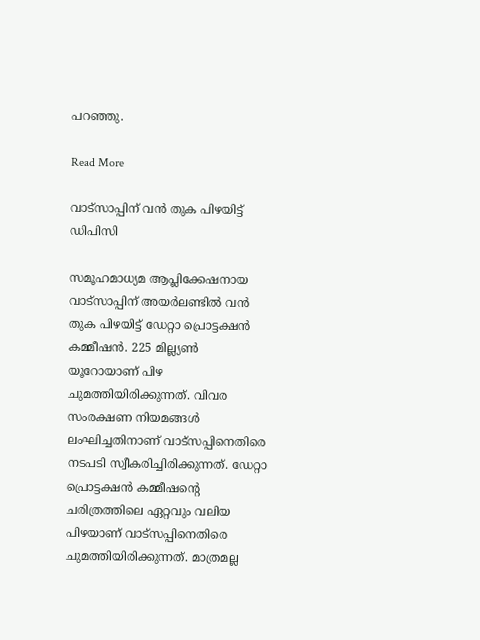പറഞ്ഞു.

Read More

വാട്‌സാപ്പിന് വന്‍ തുക പിഴയിട്ട് ഡിപിസി

സമൂഹമാധ്യമ ആപ്ലിക്കേഷനായ വാട്‌സാപ്പിന് അയര്‍ലണ്ടില്‍ വന്‍ തുക പിഴയിട്ട് ഡേറ്റാ പ്രൊട്ടക്ഷന്‍ കമ്മീഷന്‍. 225 മില്ല്യണ്‍ യൂറോയാണ് പിഴ ചുമത്തിയിരിക്കുന്നത്. വിവര സംരക്ഷണ നിയമങ്ങള്‍ ലംഘിച്ചതിനാണ് വാട്‌സപ്പിനെതിരെ നടപടി സ്വീകരിച്ചിരിക്കുന്നത്. ഡേറ്റാ പ്രൊട്ടക്ഷന്‍ കമ്മീഷന്റെ ചരിത്രത്തിലെ ഏറ്റവും വലിയ പിഴയാണ് വാട്‌സപ്പിനെതിരെ ചുമത്തിയിരിക്കുന്നത്. മാത്രമല്ല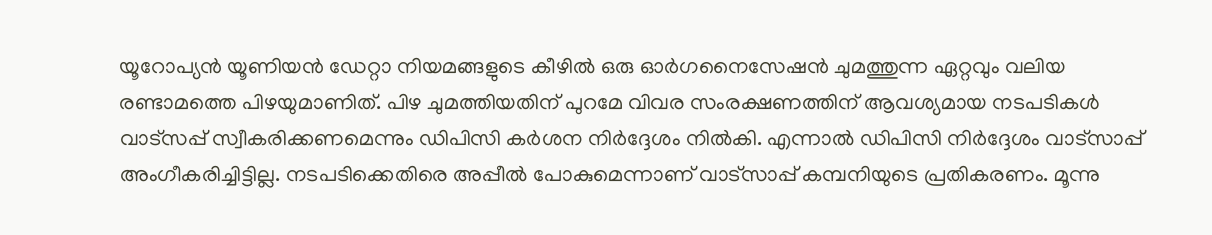യൂറോപ്യന്‍ യൂണിയന്‍ ഡേറ്റാ നിയമങ്ങളുടെ കീഴില്‍ ഒരു ഓര്‍ഗനൈസേഷന്‍ ചുമത്തുന്ന ഏറ്റവും വലിയ രണ്ടാമത്തെ പിഴയുമാണിത്. പിഴ ചുമത്തിയതിന് പുറമേ വിവര സംരക്ഷണത്തിന് ആവശ്യമായ നടപടികള്‍ വാട്‌സപ്പ് സ്വീകരിക്കണമെന്നും ഡിപിസി കര്‍ശന നിര്‍ദ്ദേശം നില്‍കി. എന്നാല്‍ ഡിപിസി നിര്‍ദ്ദേശം വാട്‌സാപ്പ് അംഗീകരിച്ചിട്ടില്ല. നടപടിക്കെതിരെ അപ്പീല്‍ പോകുമെന്നാണ് വാട്‌സാപ്പ് കമ്പനിയുടെ പ്രതികരണം. മൂന്നു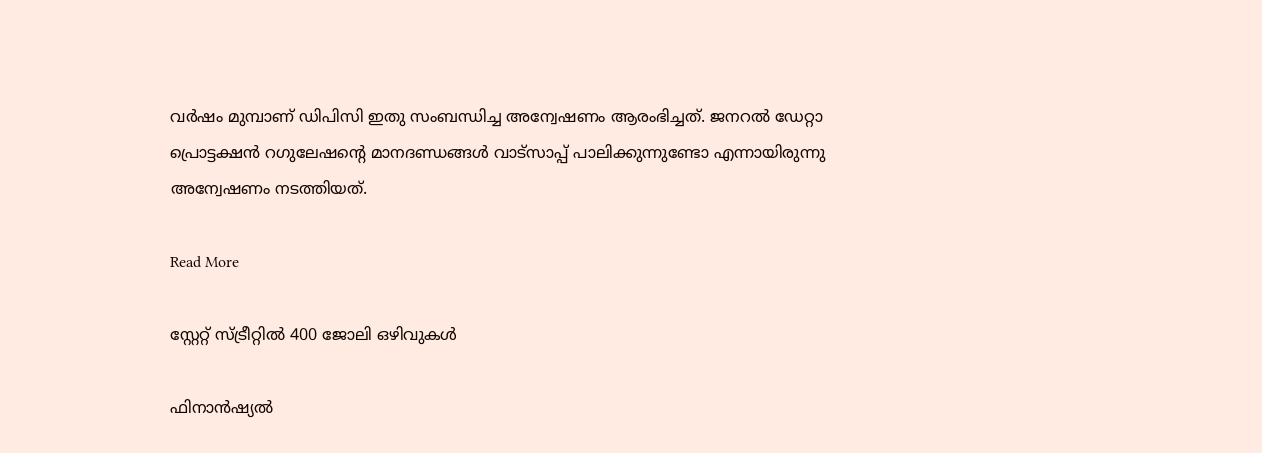വര്‍ഷം മുമ്പാണ് ഡിപിസി ഇതു സംബന്ധിച്ച അന്വേഷണം ആരംഭിച്ചത്. ജനറല്‍ ഡേറ്റാ പ്രൊട്ടക്ഷന്‍ റഗുലേഷന്റെ മാനദണ്ഡങ്ങള്‍ വാട്‌സാപ്പ് പാലിക്കുന്നുണ്ടോ എന്നായിരുന്നു അന്വേഷണം നടത്തിയത്.

Read More

സ്റ്റേറ്റ് സ്ട്രീറ്റില്‍ 400 ജോലി ഒഴിവുകള്‍

ഫിനാന്‍ഷ്യല്‍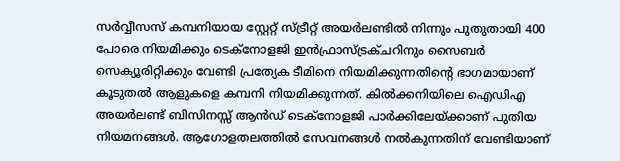സര്‍വ്വീസസ് കമ്പനിയായ സ്റ്റേറ്റ് സ്ട്രീറ്റ് അയര്‍ലണ്ടില്‍ നിന്നും പുതുതായി 400 പോരെ നിയമിക്കും ടെക്‌നോളജി ഇന്‍ഫ്രാസ്ട്രക്ചറിനും സൈബര്‍ സെക്യൂരിറ്റിക്കും വേണ്ടി പ്രത്യേക ടീമിനെ നിയമിക്കുന്നതിന്റെ ഭാഗമായാണ് കൂടുതല്‍ ആളുകളെ കമ്പനി നിയമിക്കുന്നത്. കില്‍ക്കനിയിലെ ഐഡിഎ അയര്‍ലണ്ട് ബിസിനസ്സ് ആന്‍ഡ് ടെക്‌നോളജി പാര്‍ക്കിലേയ്ക്കാണ് പുതിയ നിയമനങ്ങള്‍. ആഗോളതലത്തില്‍ സേവനങ്ങള്‍ നല്‍കുന്നതിന് വേണ്ടിയാണ്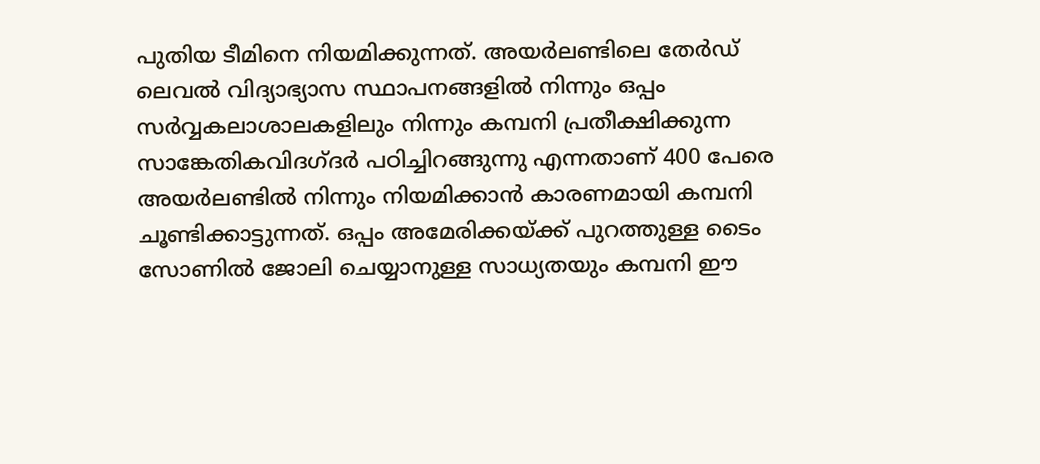പുതിയ ടീമിനെ നിയമിക്കുന്നത്. അയര്‍ലണ്ടിലെ തേര്‍ഡ് ലെവല്‍ വിദ്യാഭ്യാസ സ്ഥാപനങ്ങളില്‍ നിന്നും ഒപ്പം സര്‍വ്വകലാശാലകളിലും നിന്നും കമ്പനി പ്രതീക്ഷിക്കുന്ന സാങ്കേതികവിദഗ്ദര്‍ പഠിച്ചിറങ്ങുന്നു എന്നതാണ് 400 പേരെ അയര്‍ലണ്ടില്‍ നിന്നും നിയമിക്കാന്‍ കാരണമായി കമ്പനി ചൂണ്ടിക്കാട്ടുന്നത്. ഒപ്പം അമേരിക്കയ്ക്ക് പുറത്തുള്ള ടൈം സോണില്‍ ജോലി ചെയ്യാനുള്ള സാധ്യതയും കമ്പനി ഈ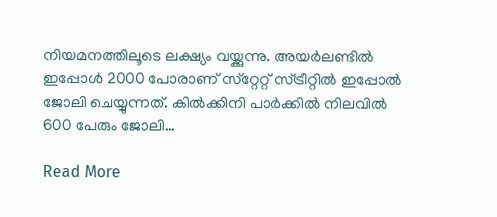നിയമനത്തിലൂടെ ലക്ഷ്യം വയ്ക്കുന്നു. അയര്‍ലണ്ടില്‍ ഇപ്പോള്‍ 2000 പോരാണ് സ്‌റ്റേറ്റ് സ്ട്രീറ്റില്‍ ഇപ്പോല്‍ ജോലി ചെയ്യുന്നത്. കില്‍ക്കിനി പാര്‍ക്കില്‍ നിലവില്‍ 600 പേരും ജോലി…

Read More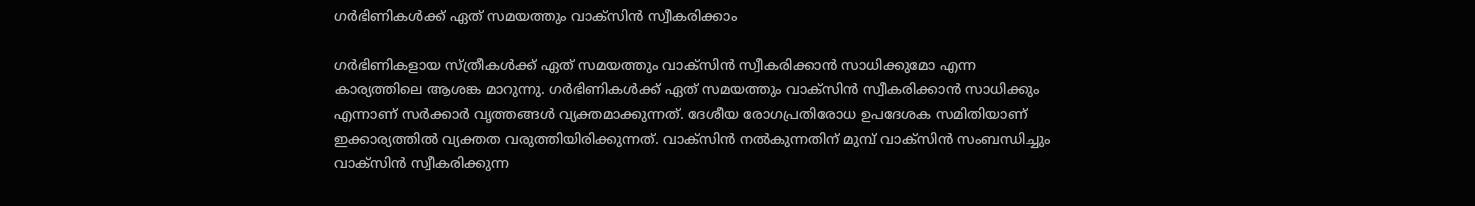ഗര്‍ഭിണികള്‍ക്ക് ഏത് സമയത്തും വാക്‌സിന്‍ സ്വീകരിക്കാം

ഗര്‍ഭിണികളായ സ്ത്രീകള്‍ക്ക് ഏത് സമയത്തും വാക്‌സിന്‍ സ്വീകരിക്കാന്‍ സാധിക്കുമോ എന്ന കാര്യത്തിലെ ആശങ്ക മാറുന്നു. ഗര്‍ഭിണികള്‍ക്ക് ഏത് സമയത്തും വാക്‌സിന്‍ സ്വീകരിക്കാന്‍ സാധിക്കും എന്നാണ് സര്‍ക്കാര്‍ വൃത്തങ്ങള്‍ വ്യക്തമാക്കുന്നത്. ദേശീയ രോഗപ്രതിരോധ ഉപദേശക സമിതിയാണ് ഇക്കാര്യത്തില്‍ വ്യക്തത വരുത്തിയിരിക്കുന്നത്. വാക്‌സിന്‍ നല്‍കുന്നതിന് മുമ്പ് വാക്‌സിന്‍ സംബന്ധിച്ചും വാക്‌സിന്‍ സ്വീകരിക്കുന്ന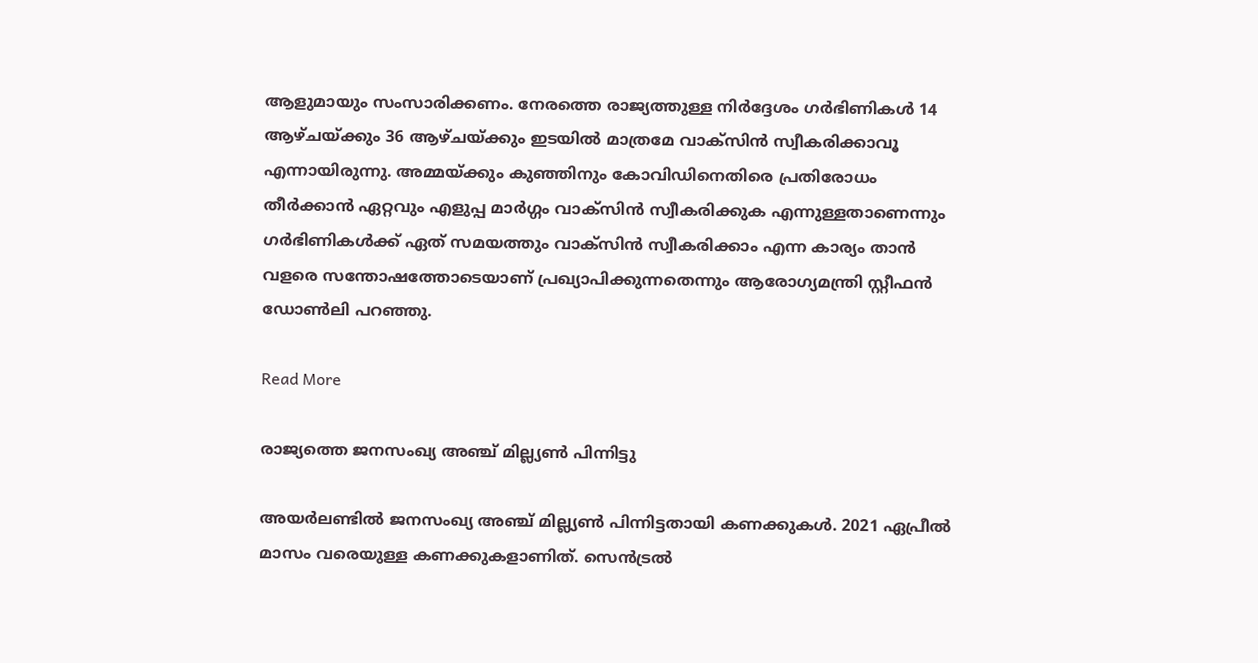ആളുമായും സംസാരിക്കണം. നേരത്തെ രാജ്യത്തുള്ള നിര്‍ദ്ദേശം ഗര്‍ഭിണികള്‍ 14 ആഴ്ചയ്ക്കും 36 ആഴ്ചയ്ക്കും ഇടയില്‍ മാത്രമേ വാക്‌സിന്‍ സ്വീകരിക്കാവൂ എന്നായിരുന്നു. അമ്മയ്ക്കും കുഞ്ഞിനും കോവിഡിനെതിരെ പ്രതിരോധം തീര്‍ക്കാന്‍ ഏറ്റവും എളുപ്പ മാര്‍ഗ്ഗം വാക്‌സിന്‍ സ്വീകരിക്കുക എന്നുള്ളതാണെന്നും ഗര്‍ഭിണികള്‍ക്ക് ഏത് സമയത്തും വാക്‌സിന്‍ സ്വീകരിക്കാം എന്ന കാര്യം താന്‍ വളരെ സന്തോഷത്തോടെയാണ് പ്രഖ്യാപിക്കുന്നതെന്നും ആരോഗ്യമന്ത്രി സ്റ്റീഫന്‍ ഡോണ്‍ലി പറഞ്ഞു.

Read More

രാജ്യത്തെ ജനസംഖ്യ അഞ്ച് മില്ല്യണ്‍ പിന്നിട്ടു

അയര്‍ലണ്ടില്‍ ജനസംഖ്യ അഞ്ച് മില്ല്യണ്‍ പിന്നിട്ടതായി കണക്കുകള്‍. 2021 ഏപ്രീല്‍ മാസം വരെയുള്ള കണക്കുകളാണിത്. സെന്‍ട്രല്‍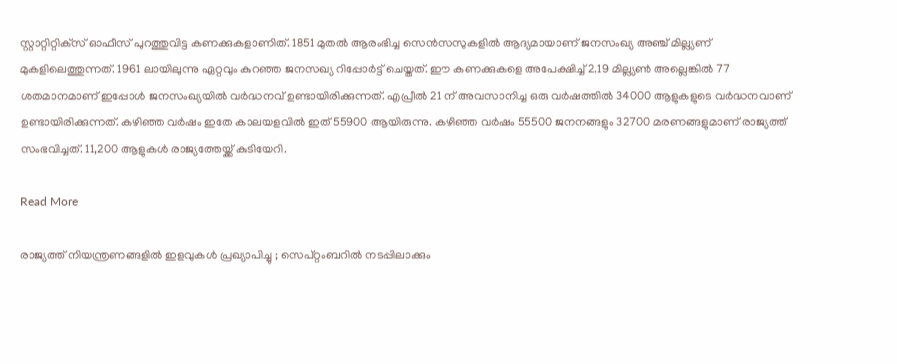സ്റ്റാറ്റിറ്റിക്‌സ് ഓഫീസ് പുറത്തുവിട്ട കണക്കുകളാണിത്. 1851 മുതല്‍ ആരംഭിച്ച സെന്‍സസുകളില്‍ ആദ്യമായാണ് ജനസംഖ്യ അഞ്ച് മില്ല്യണ് മുകളിലെത്തുന്നത്. 1961 ലായിലുന്നു ഏറ്റവും കുറഞ്ഞ ജനസഖ്യ റിപ്പോര്‍ട്ട് ചെയ്തത്. ഈ കണക്കുകളെ അപേക്ഷിച്ച് 2.19 മില്ല്യണ്‍ അല്ലെങ്കില്‍ 77 ശതമാനമാണ് ഇപ്പോള്‍ ജനസംഖ്യയില്‍ വര്‍ദ്ധനവ് ഉണ്ടായിരിക്കുന്നത്. എപ്രീല്‍ 21 ന് അവസാനിച്ച ഒരു വര്‍ഷത്തില്‍ 34000 ആളുകളുടെ വര്‍ദ്ധനവാണ് ഉണ്ടായിരിക്കുന്നത്. കഴിഞ്ഞ വര്‍ഷം ഇതേ കാലയളവില്‍ ഇത് 55900 ആയിരുന്നു. കഴിഞ്ഞ വര്‍ഷം 55500 ജനനങ്ങളും 32700 മരണങ്ങളുമാണ് രാജ്യത്ത് സംഭവിച്ചത്. 11,200 ആളുകള്‍ രാജ്യത്തേയ്ക്ക് കുടിയേറി.

Read More

രാജ്യത്ത് നിയന്ത്രണങ്ങളില്‍ ഇളവുകള്‍ പ്രഖ്യാപിച്ചു ; സെപ്റ്റംബറില്‍ നടപ്പിലാക്കും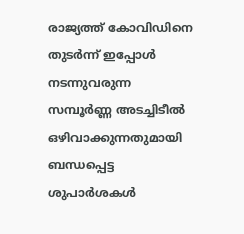രാജ്യത്ത് കോവിഡിനെ തുടര്‍ന്ന് ഇപ്പോള്‍ നടന്നുവരുന്ന സമ്പൂര്‍ണ്ണ അടച്ചിടീല്‍ ഒഴിവാക്കുന്നതുമായി ബന്ധപ്പെട്ട ശുപാര്‍ശകള്‍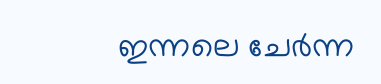ഇന്നലെ ചേര്‍ന്ന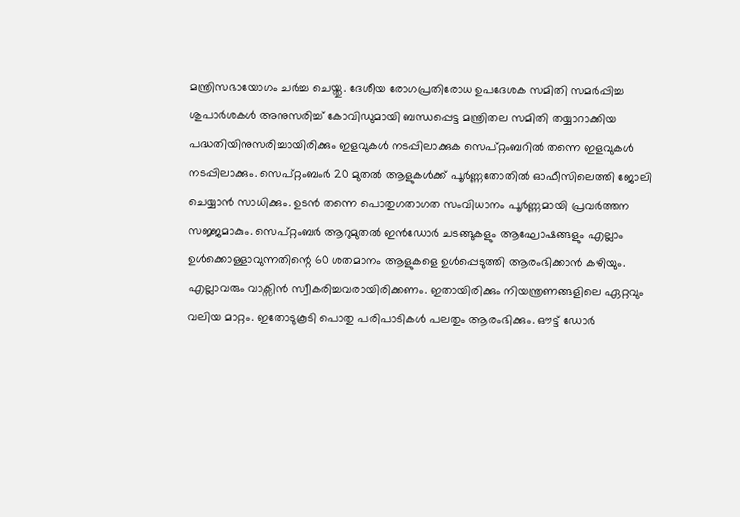മന്ത്രിസഭായോഗം ചര്‍ച്ച ചെയ്തു. ദേശീയ രോഗപ്രതിരോധ ഉപദേശക സമിതി സമര്‍പ്പിച്ച ശുപാര്‍ശകള്‍ അനുസരിച്ച് കോവിഡുമായി ബന്ധപ്പെട്ട മന്ത്രിതല സമിതി തയ്യാറാക്കിയ പദ്ധതിയിനുസരിച്ചായിരിക്കും ഇളവുകള്‍ നടപ്പിലാക്കുക സെപ്റ്റംബറില്‍ തന്നെ ഇളവുകള്‍ നടപ്പിലാക്കും. സെപ്റ്റംബംര്‍ 20 മുതല്‍ ആളുകള്‍ക്ക് പൂര്‍ണ്ണതോതില്‍ ഓഫീസിലെത്തി ജോലി ചെയ്യാന്‍ സാധിക്കും. ഉടന്‍ തന്നെ പൊതുഗതാഗത സംവിധാനം പൂര്‍ണ്ണമായി പ്രവര്‍ത്തന സജ്ജമാകും. സെപ്റ്റംബര്‍ ആറുമുതല്‍ ഇന്‍ഡോര്‍ ചടങ്ങുകളും ആഘോഷങ്ങളും എല്ലാം ഉള്‍ക്കൊള്ളാവുന്നതിന്റെ 60 ശതമാനം ആളുകളെ ഉള്‍പ്പെടുത്തി ആരംഭിക്കാന്‍ കഴിയും. എല്ലാവരും വാക്സിന്‍ സ്വീകരിച്ചവരായിരിക്കണം. ഇതായിരിക്കും നിയന്ത്രണങ്ങളിലെ ഏറ്റവും വലിയ മാറ്റം. ഇതോടുകൂടി പൊതു പരിപാടികള്‍ പലതും ആരംഭിക്കും. ഔട്ട് ഡോര്‍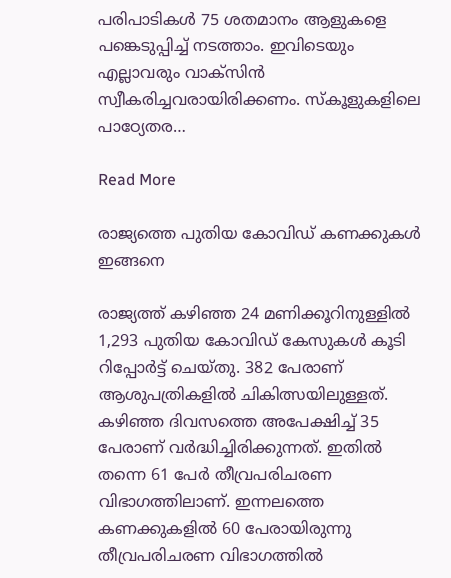പരിപാടികള്‍ 75 ശതമാനം ആളുകളെ പങ്കെടുപ്പിച്ച് നടത്താം. ഇവിടെയും എല്ലാവരും വാക്സിന്‍ സ്വീകരിച്ചവരായിരിക്കണം. സ്‌കൂളുകളിലെ പാഠ്യേതര…

Read More

രാജ്യത്തെ പുതിയ കോവിഡ് കണക്കുകള്‍ ഇങ്ങനെ

രാജ്യത്ത് കഴിഞ്ഞ 24 മണിക്കൂറിനുള്ളില്‍ 1,293 പുതിയ കോവിഡ് കേസുകള്‍ കൂടി റിപ്പോര്‍ട്ട് ചെയ്തു. 382 പേരാണ് ആശുപത്രികളില്‍ ചികിത്സയിലുള്ളത്. കഴിഞ്ഞ ദിവസത്തെ അപേക്ഷിച്ച് 35 പേരാണ് വര്‍ദ്ധിച്ചിരിക്കുന്നത്. ഇതില്‍ തന്നെ 61 പേര്‍ തീവ്രപരിചരണ വിഭാഗത്തിലാണ്. ഇന്നലത്തെ കണക്കുകളില്‍ 60 പേരായിരുന്നു തീവ്രപരിചരണ വിഭാഗത്തില്‍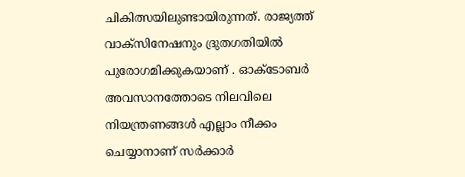ചികിത്സയിലുണ്ടായിരുന്നത്. രാജ്യത്ത് വാക്‌സിനേഷനും ദ്രുതഗതിയില്‍ പുരോഗമിക്കുകയാണ് . ഓക്ടോബര്‍ അവസാനത്തോടെ നിലവിലെ നിയന്ത്രണങ്ങള്‍ എല്ലാം നീക്കം ചെയ്യാനാണ് സര്‍ക്കാര്‍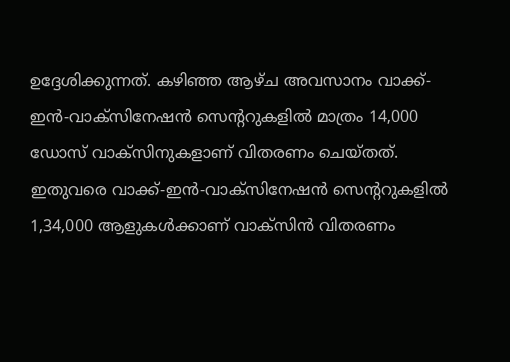ഉദ്ദേശിക്കുന്നത്. കഴിഞ്ഞ ആഴ്ച അവസാനം വാക്ക്-ഇന്‍-വാക്‌സിനേഷന്‍ സെന്ററുകളില്‍ മാത്രം 14,000 ഡോസ് വാക്‌സിനുകളാണ് വിതരണം ചെയ്തത്. ഇതുവരെ വാക്ക്-ഇന്‍-വാക്‌സിനേഷന്‍ സെന്ററുകളില്‍ 1,34,000 ആളുകള്‍ക്കാണ് വാക്‌സിന്‍ വിതരണം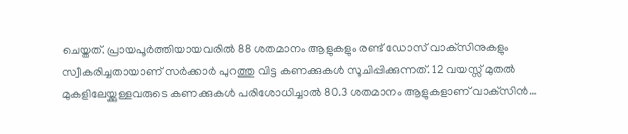ചെയ്തത്. പ്രായപൂര്‍ത്തിയായവരില്‍ 88 ശതമാനം ആളുകളും രണ്ട് ഡോസ് വാക്‌സിനുകളും സ്വീകരിച്ചതായാണ് സര്‍ക്കാര്‍ പുറത്തു വിട്ട കണക്കുകള്‍ സൂചിപ്പിക്കുന്നത്. 12 വയസ്സ് മുതല്‍ മുകളിലേയ്ക്കുള്ളവരുടെ കണക്കുകള്‍ പരിശോധിച്ചാല്‍ 80.3 ശതമാനം ആളുകളാണ് വാക്‌സിന്‍…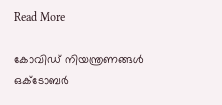Read More

കോവിഡ് നിയന്ത്രണങ്ങള്‍ ഒക്ടോബര്‍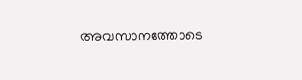അവസാനത്തോടെ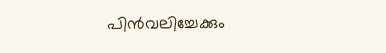പിന്‍വലിച്ചേക്കും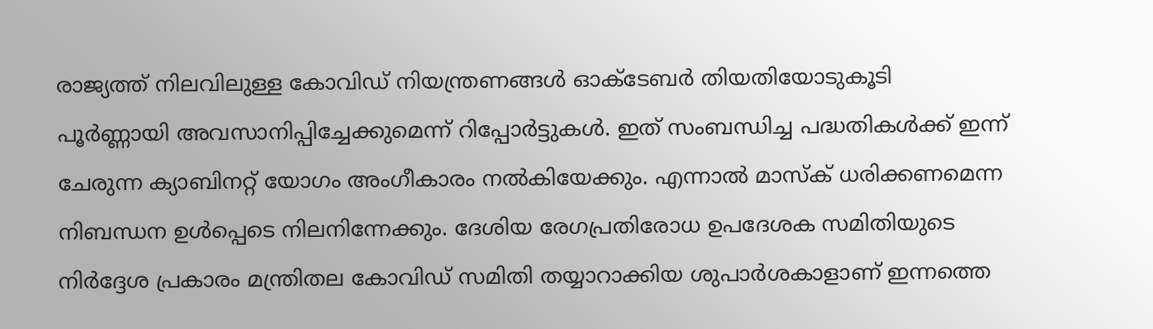രാജ്യത്ത് നിലവിലുള്ള കോവിഡ് നിയന്ത്രണങ്ങള്‍ ഓക്ടേബര്‍ തിയതിയോടുകൂടി പൂര്‍ണ്ണായി അവസാനിപ്പിച്ചേക്കുമെന്ന് റിപ്പോര്‍ട്ടുകള്‍. ഇത് സംബന്ധിച്ച പദ്ധതികള്‍ക്ക് ഇന്ന് ചേരുന്ന ക്യാബിനറ്റ് യോഗം അംഗീകാരം നല്‍കിയേക്കും. എന്നാല്‍ മാസ്‌ക് ധരിക്കണമെന്ന നിബന്ധന ഉള്‍പ്പെടെ നിലനിന്നേക്കും. ദേശിയ രേഗപ്രതിരോധ ഉപദേശക സമിതിയുടെ നിര്‍ദ്ദേശ പ്രകാരം മന്ത്രിതല കോവിഡ് സമിതി തയ്യാറാക്കിയ ശുപാര്‍ശകാളാണ് ഇന്നത്തെ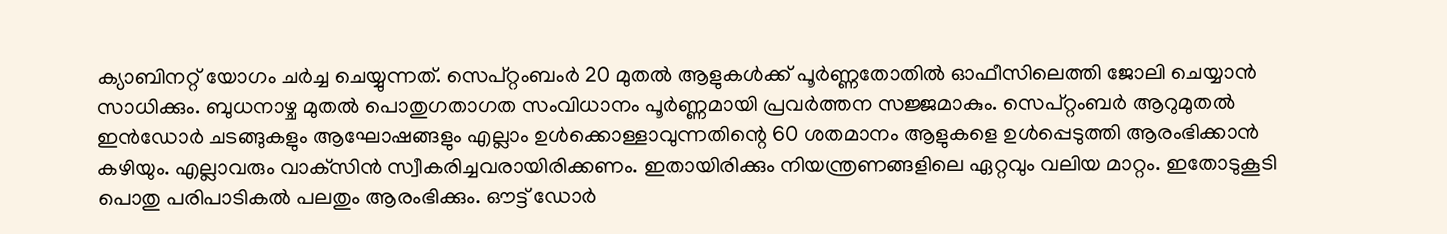ക്യാബിനറ്റ് യോഗം ചര്‍ച്ച ചെയ്യുന്നത്. സെപ്റ്റംബംര്‍ 20 മുതല്‍ ആളുകള്‍ക്ക് പൂര്‍ണ്ണതോതില്‍ ഓഫീസിലെത്തി ജോലി ചെയ്യാന്‍ സാധിക്കും. ബുധനാഴ്ച മുതല്‍ പൊതുഗതാഗത സംവിധാനം പൂര്‍ണ്ണമായി പ്രവര്‍ത്തന സജ്ജമാകും. സെപ്റ്റംബര്‍ ആറുമുതല്‍ ഇന്‍ഡോര്‍ ചടങ്ങുകളും ആഘോഷങ്ങളും എല്ലാം ഉള്‍ക്കൊള്ളാവുന്നതിന്റെ 60 ശതമാനം ആളുകളെ ഉള്‍പ്പെടുത്തി ആരംഭിക്കാന്‍ കഴിയും. എല്ലാവരും വാക്‌സിന്‍ സ്വീകരിച്ചവരായിരിക്കണം. ഇതായിരിക്കും നിയന്ത്രണങ്ങളിലെ ഏറ്റവും വലിയ മാറ്റം. ഇതോടുകൂടി പൊതു പരിപാടികല്‍ പലതും ആരംഭിക്കും. ഔട്ട് ഡോര്‍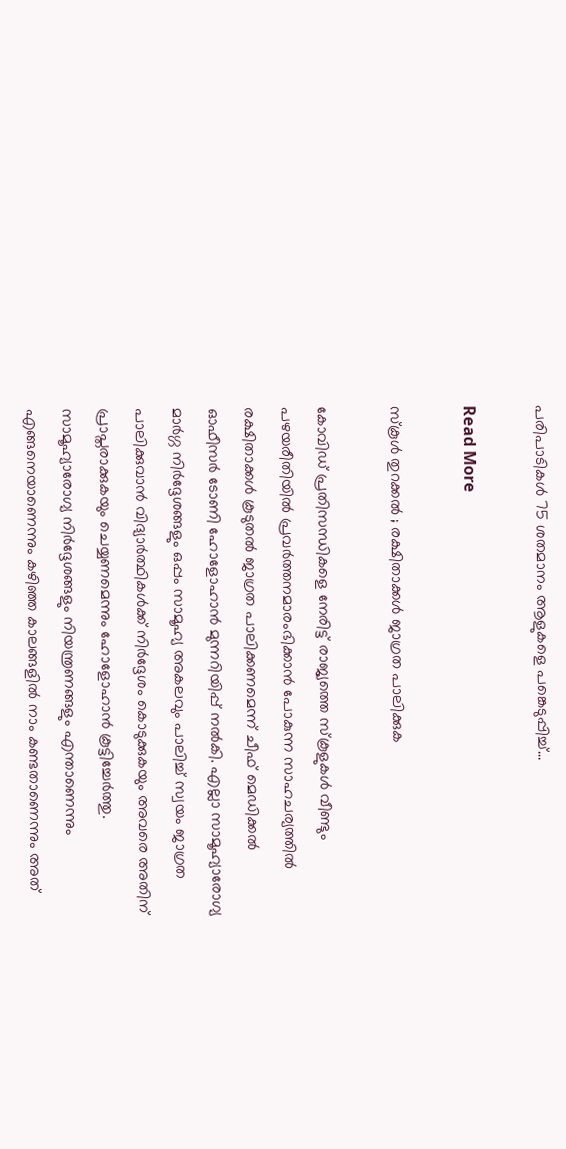പരിപാടികള്‍ 75 ശതമാനം ആളുകളെ പങ്കെടുപ്പിച്ച്…

Read More

സ്‌കൂള്‍ തുറക്കല്‍ ; രക്ഷിതാക്കള്‍ ജാഗ്രത പാലിക്കുക

കോവിഡ് പ്രതിസന്ധികളെ നേരിട്ട് രാജ്യത്തെ സ്‌കൂളുകള്‍ വീണ്ടും പഴയരീതിയില്‍ പ്രവര്‍ത്തനമാരംഭിക്കാന്‍ പോകുന്ന സാഹചര്യത്തില്‍ രക്ഷിതാക്കള്‍ കൂടുതല്‍ ജാഗ്രത പാലിക്കണമെന്ന് ചീഫ് മെഡിക്കല്‍ ഓഫീസര്‍ ടോണി ഹോളോഹാന്‍ മുന്നറിയിപ്പ് നല്‍കി. എല്ലാ സാമൂഹ്യാരോഗ്യ മാര്‍ഗ്ഗ നിര്‍ദ്ദേശങ്ങളും ഒപ്പം സാമൂഹ്യ അകലവും പാലിച്ച് സ്വയം ജാഗ്രത പാലിക്കുവാന്‍ വിദ്യാര്‍ത്ഥികള്‍ക്ക് നിര്‍ദ്ദേശം കൊടുക്കുകയും അവരെ അതിന് പ്രാപ്തരാക്കുകയും ചെയ്യണമെന്നും ഹോളോഹാന്‍ കൂട്ടിച്ചേര്‍ത്തു. സാമൂഹ്യാരോഗ്യ നിര്‍ദ്ദേശങ്ങളും നിയന്ത്രണങ്ങളും എന്താണെന്നും എങ്ങനെയാണെന്നും കഴിഞ്ഞ കാലങ്ങളില്‍ നാം കണ്ടതാണെന്നും അത്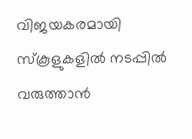വിജയകരമായി സ്‌കൂളുകളില്‍ നടപ്പില്‍ വരുത്താന്‍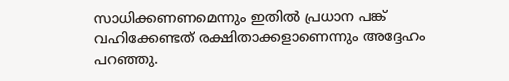സാധിക്കണണമെന്നും ഇതില്‍ പ്രധാന പങ്ക് വഹിക്കേണ്ടത് രക്ഷിതാക്കളാണെന്നും അദ്ദേഹം പറഞ്ഞു.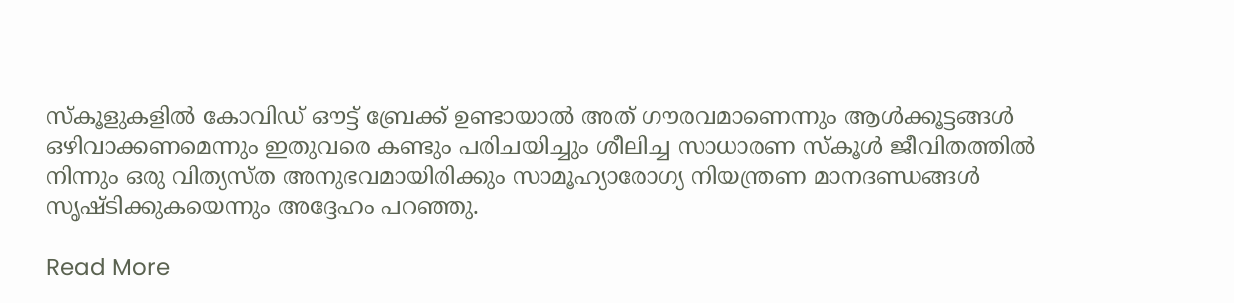സ്‌കൂളുകളില്‍ കോവിഡ് ഔട്ട് ബ്രേക്ക് ഉണ്ടായാല്‍ അത് ഗൗരവമാണെന്നും ആള്‍ക്കൂട്ടങ്ങള്‍ ഒഴിവാക്കണമെന്നും ഇതുവരെ കണ്ടും പരിചയിച്ചും ശീലിച്ച സാധാരണ സ്‌കൂള്‍ ജീവിതത്തില്‍ നിന്നും ഒരു വിത്യസ്ത അനുഭവമായിരിക്കും സാമൂഹ്യാരോഗ്യ നിയന്ത്രണ മാനദണ്ഡങ്ങള്‍ സൃഷ്ടിക്കുകയെന്നും അദ്ദേഹം പറഞ്ഞു.

Read More